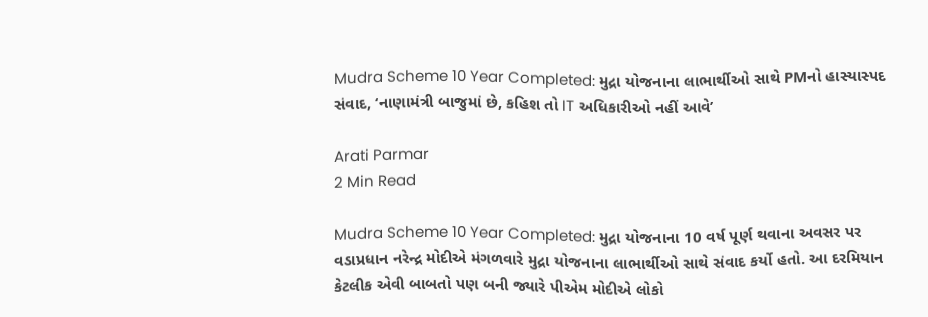Mudra Scheme 10 Year Completed: મુદ્રા યોજનાના લાભાર્થીઓ સાથે PMનો હાસ્યાસ્પદ સંવાદ, ‘નાણામંત્રી બાજુમાં છે, કહિશ તો IT અધિકારીઓ નહીં આવે’

Arati Parmar
2 Min Read

Mudra Scheme 10 Year Completed: મુદ્રા યોજનાના 10 વર્ષ પૂર્ણ થવાના અવસર પર વડાપ્રધાન નરેન્દ્ર મોદીએ મંગળવારે મુદ્રા યોજનાના લાભાર્થીઓ સાથે સંવાદ કર્યો હતો. આ દરમિયાન કેટલીક એવી બાબતો પણ બની જ્યારે પીએમ મોદીએ લોકો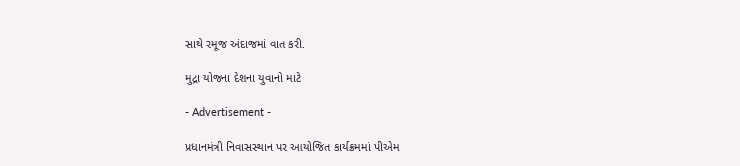સાથે રમૂજ અંદાજમાં વાત કરી.

મુદ્રા યોજના દેશના યુવાનો માટે

- Advertisement -

પ્રધાનમંત્રી નિવાસસ્થાન પર આયોજિત કાર્યક્રમમાં પીએમ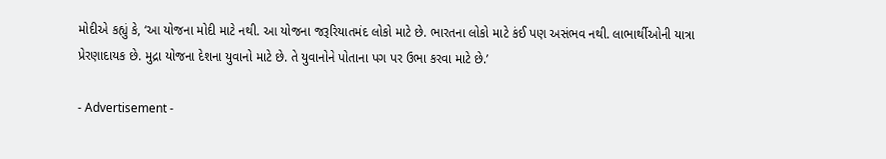મોદીએ કહ્યું કે, ‘આ યોજના મોદી માટે નથી. આ યોજના જરૂરિયાતમંદ લોકો માટે છે. ભારતના લોકો માટે કંઈ પણ અસંભવ નથી. લાભાર્થીઓની યાત્રા પ્રેરણાદાયક છે. મુદ્રા યોજના દેશના યુવાનો માટે છે. તે યુવાનોને પોતાના પગ પર ઉભા કરવા માટે છે.’

- Advertisement -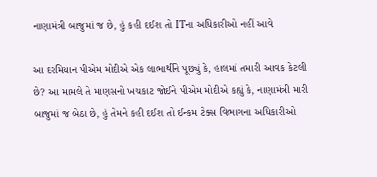નાણામંત્રી બાજુમાં જ છે, હું કહી દઈશ તો ITના અધિકારીઓ નહીં આવે

આ દરમિયાન પીએમ મોદીએ એક લાભાર્થીને પૂછ્યું કે, હાલમાં તમારી આવક કેટલી છે? આ મામલે તે માણસનો ખચકાટ જોઈને પીએમ મોદીએ કહ્યું કે, નાણામંત્રી મારી બાજુમાં જ બેઠા છે, હું તેમને કહી દઈશ તો ઈન્કમ ટેક્સ વિભાગના અધિકારીઓ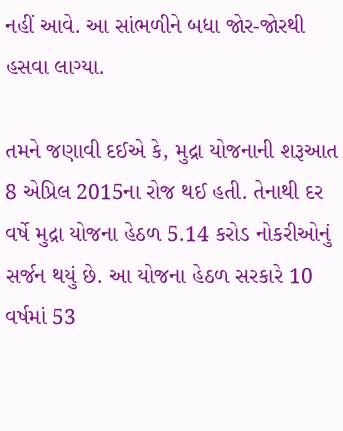નહીં આવે. આ સાંભળીને બધા જોર-જોરથી હસવા લાગ્યા.

તમને જણાવી દઈએ કે, મુદ્રા યોજનાની શરૂઆત 8 એપ્રિલ 2015ના રોજ થઈ હતી. તેનાથી દર વર્ષે મુદ્રા યોજના હેઠળ 5.14 કરોડ નોકરીઓનું સર્જન થયું છે. આ યોજના હેઠળ સરકારે 10 વર્ષમાં 53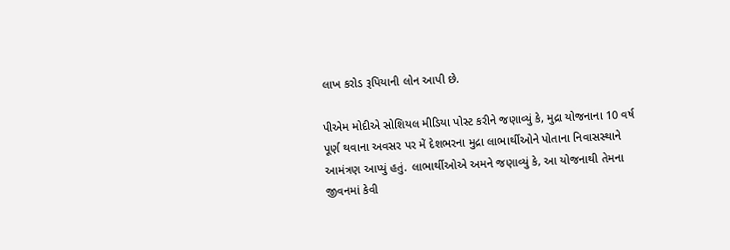લાખ કરોડ રૂપિયાની લોન આપી છે.

પીએમ મોદીએ સોશિયલ મીડિયા પોસ્ટ કરીને જણાવ્યું કે, મુદ્રા યોજનાના 10 વર્ષ પૂર્ણ થવાના અવસર પર મેં દેશભરના મુદ્રા લાભાર્થીઓને પોતાના નિવાસસ્થાને આમંત્રણ આપ્યું હતું. લાભાર્થીઓએ અમને જણાવ્યું કે, આ યોજનાથી તેમના જીવનમાં કેવી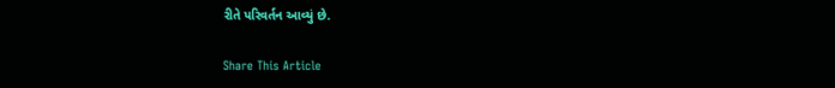રીતે પરિવર્તન આવ્યું છે.

Share This Article